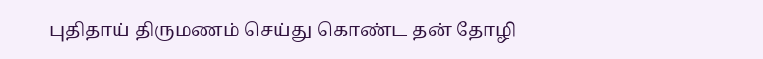புதிதாய் திருமணம் செய்து கொண்ட தன் தோழி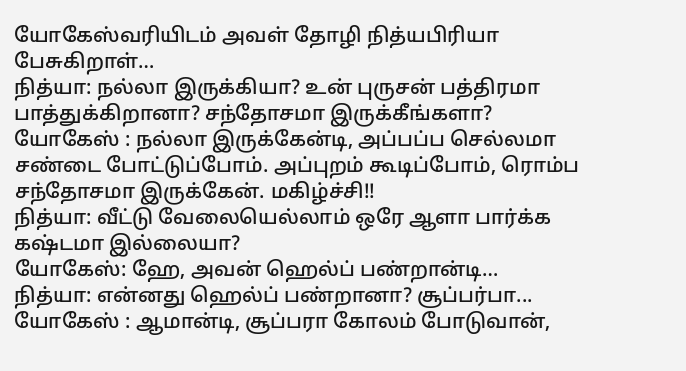யோகேஸ்வரியிடம் அவள் தோழி நித்யபிரியா பேசுகிறாள்…
நித்யா: நல்லா இருக்கியா? உன் புருசன் பத்திரமா பாத்துக்கிறானா? சந்தோசமா இருக்கீங்களா?
யோகேஸ் : நல்லா இருக்கேன்டி, அப்பப்ப செல்லமா சண்டை போட்டுப்போம். அப்புறம் கூடிப்போம், ரொம்ப சந்தோசமா இருக்கேன். மகிழ்ச்சி!!
நித்யா: வீட்டு வேலையெல்லாம் ஒரே ஆளா பார்க்க கஷ்டமா இல்லையா?
யோகேஸ்: ஹே, அவன் ஹெல்ப் பண்றான்டி…
நித்யா: என்னது ஹெல்ப் பண்றானா? சூப்பர்பா...
யோகேஸ் : ஆமான்டி, சூப்பரா கோலம் போடுவான்,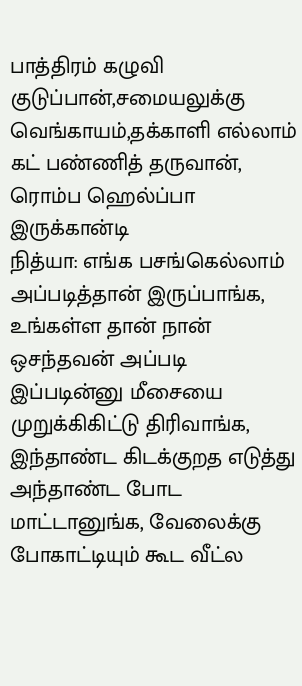பாத்திரம் கழுவி குடுப்பான்,சமையலுக்கு வெங்காயம்,தக்காளி எல்லாம் கட் பண்ணித் தருவான், ரொம்ப ஹெல்ப்பா இருக்கான்டி
நித்யா: எங்க பசங்கெல்லாம் அப்படித்தான் இருப்பாங்க, உங்கள்ள தான் நான் ஒசந்தவன் அப்படி இப்படின்னு மீசையை முறுக்கிகிட்டு திரிவாங்க, இந்தாண்ட கிடக்குறத எடுத்து அந்தாண்ட போட மாட்டானுங்க, வேலைக்கு போகாட்டியும் கூட வீட்ல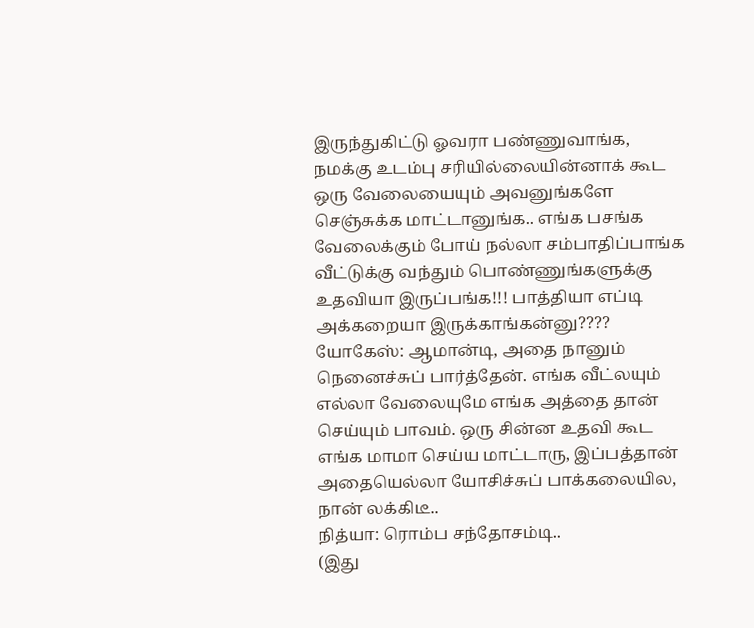இருந்துகிட்டு ஓவரா பண்ணுவாங்க, நமக்கு உடம்பு சரியில்லையின்னாக் கூட ஒரு வேலையையும் அவனுங்களே செஞ்சுக்க மாட்டானுங்க.. எங்க பசங்க வேலைக்கும் போய் நல்லா சம்பாதிப்பாங்க வீட்டுக்கு வந்தும் பொண்ணுங்களுக்கு உதவியா இருப்பங்க!!! பாத்தியா எப்டி அக்கறையா இருக்காங்கன்னு????
யோகேஸ்: ஆமான்டி, அதை நானும் நெனைச்சுப் பார்த்தேன். எங்க வீட்லயும் எல்லா வேலையுமே எங்க அத்தை தான் செய்யும் பாவம். ஒரு சின்ன உதவி கூட எங்க மாமா செய்ய மாட்டாரு, இப்பத்தான் அதையெல்லா யோசிச்சுப் பாக்கலையில, நான் லக்கிடீ..
நித்யா: ரொம்ப சந்தோசம்டி..
(இது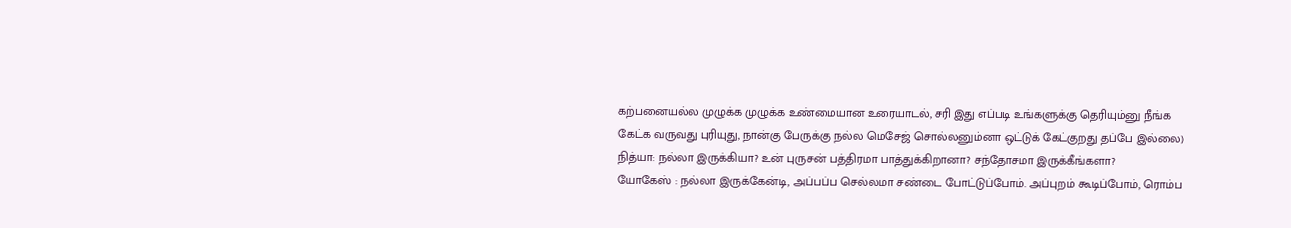கற்பனையல்ல முழுக்க முழுக்க உண்மையான உரையாடல், சரி இது எப்படி உங்களுக்கு தெரியும்னு நீங்க கேட்க வருவது புரியுது, நான்கு பேருக்கு நல்ல மெசேஜ் சொல்லனும்னா ஒட்டுக் கேட்குறது தப்பே இல்லை)
நித்யா: நல்லா இருக்கியா? உன் புருசன் பத்திரமா பாத்துக்கிறானா? சந்தோசமா இருக்கீங்களா?
யோகேஸ் : நல்லா இருக்கேன்டி, அப்பப்ப செல்லமா சண்டை போட்டுப்போம். அப்புறம் கூடிப்போம், ரொம்ப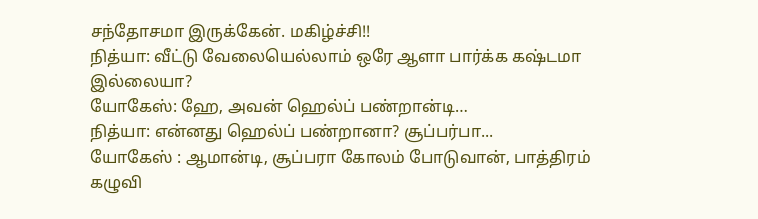சந்தோசமா இருக்கேன். மகிழ்ச்சி!!
நித்யா: வீட்டு வேலையெல்லாம் ஒரே ஆளா பார்க்க கஷ்டமா இல்லையா?
யோகேஸ்: ஹே, அவன் ஹெல்ப் பண்றான்டி…
நித்யா: என்னது ஹெல்ப் பண்றானா? சூப்பர்பா...
யோகேஸ் : ஆமான்டி, சூப்பரா கோலம் போடுவான், பாத்திரம் கழுவி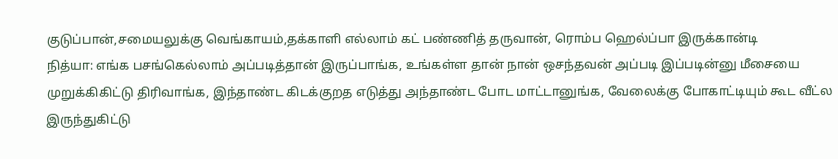குடுப்பான்,சமையலுக்கு வெங்காயம்,தக்காளி எல்லாம் கட் பண்ணித் தருவான், ரொம்ப ஹெல்ப்பா இருக்கான்டி
நித்யா: எங்க பசங்கெல்லாம் அப்படித்தான் இருப்பாங்க, உங்கள்ள தான் நான் ஒசந்தவன் அப்படி இப்படின்னு மீசையை முறுக்கிகிட்டு திரிவாங்க, இந்தாண்ட கிடக்குறத எடுத்து அந்தாண்ட போட மாட்டானுங்க, வேலைக்கு போகாட்டியும் கூட வீட்ல இருந்துகிட்டு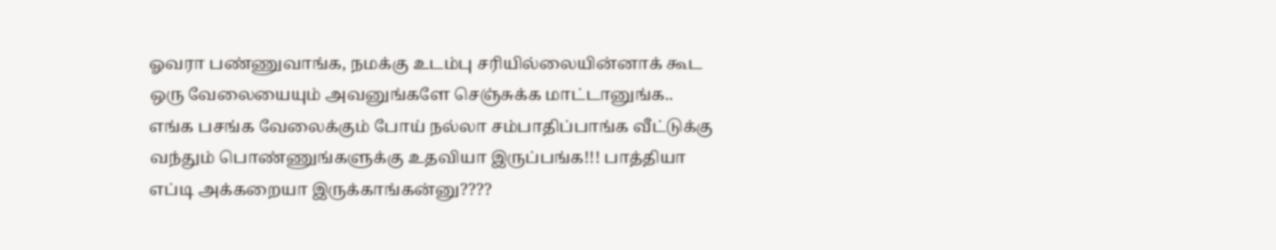ஓவரா பண்ணுவாங்க, நமக்கு உடம்பு சரியில்லையின்னாக் கூட ஒரு வேலையையும் அவனுங்களே செஞ்சுக்க மாட்டானுங்க.. எங்க பசங்க வேலைக்கும் போய் நல்லா சம்பாதிப்பாங்க வீட்டுக்கு வந்தும் பொண்ணுங்களுக்கு உதவியா இருப்பங்க!!! பாத்தியா எப்டி அக்கறையா இருக்காங்கன்னு????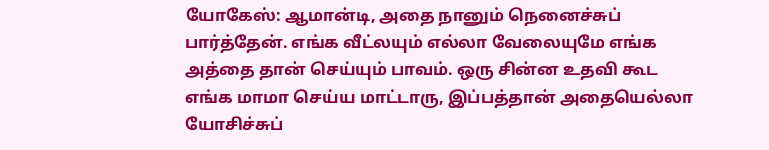யோகேஸ்: ஆமான்டி, அதை நானும் நெனைச்சுப் பார்த்தேன். எங்க வீட்லயும் எல்லா வேலையுமே எங்க அத்தை தான் செய்யும் பாவம். ஒரு சின்ன உதவி கூட எங்க மாமா செய்ய மாட்டாரு, இப்பத்தான் அதையெல்லா யோசிச்சுப்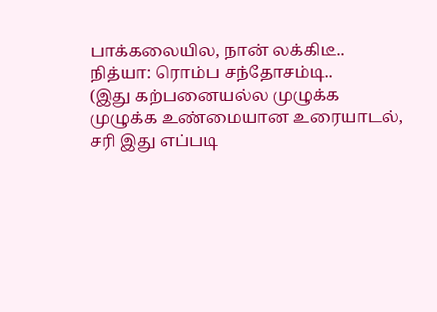பாக்கலையில, நான் லக்கிடீ..
நித்யா: ரொம்ப சந்தோசம்டி..
(இது கற்பனையல்ல முழுக்க முழுக்க உண்மையான உரையாடல், சரி இது எப்படி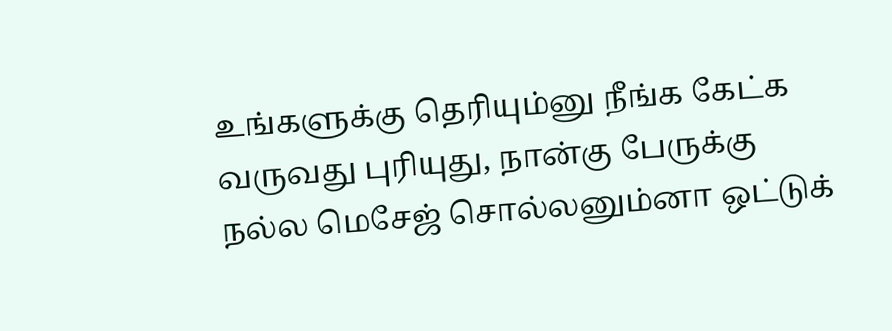உங்களுக்கு தெரியும்னு நீங்க கேட்க வருவது புரியுது, நான்கு பேருக்கு நல்ல மெசேஜ் சொல்லனும்னா ஒட்டுக்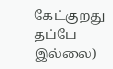கேட்குறது தப்பே இல்லை)